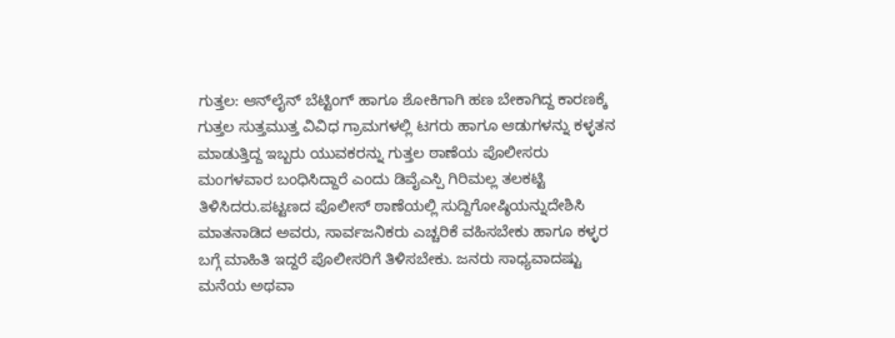ಗುತ್ತಲ: ಆನ್‌ಲೈನ್ ಬೆಟ್ಟಿಂಗ್‌ ಹಾಗೂ ಶೋಕಿಗಾಗಿ ಹಣ ಬೇಕಾಗಿದ್ದ ಕಾರಣಕ್ಕೆ ಗುತ್ತಲ ಸುತ್ತಮುತ್ತ ವಿವಿಧ ಗ್ರಾಮಗಳಲ್ಲಿ ಟಗರು ಹಾಗೂ ಆಡುಗಳನ್ನು ಕಳ್ಳತನ ಮಾಡುತ್ತಿದ್ದ ಇಬ್ಬರು ಯುವಕರನ್ನು ಗುತ್ತಲ ಠಾಣೆಯ ಪೊಲೀಸರು ಮಂಗಳವಾರ ಬಂಧಿಸಿದ್ದಾರೆ ಎಂದು ಡಿವೈಎಸ್ಪಿ ಗಿರಿಮಲ್ಲ ತಲಕಟ್ಟಿ ತಿಳಿಸಿದರು.ಪಟ್ಟಣದ ಪೊಲೀಸ್ ಠಾಣೆಯಲ್ಲಿ ಸುದ್ದಿಗೋಷ್ಠಿಯನ್ನುದೇಶಿಸಿ ಮಾತನಾಡಿದ ಅವರು, ಸಾರ್ವಜನಿಕರು ಎಚ್ಚರಿಕೆ ವಹಿಸಬೇಕು ಹಾಗೂ ಕಳ್ಳರ ಬಗ್ಗೆ ಮಾಹಿತಿ ಇದ್ದರೆ ಪೊಲೀಸರಿಗೆ ತಿಳಿಸಬೇಕು. ಜನರು ಸಾಧ್ಯವಾದಷ್ಟು ಮನೆಯ ಅಥವಾ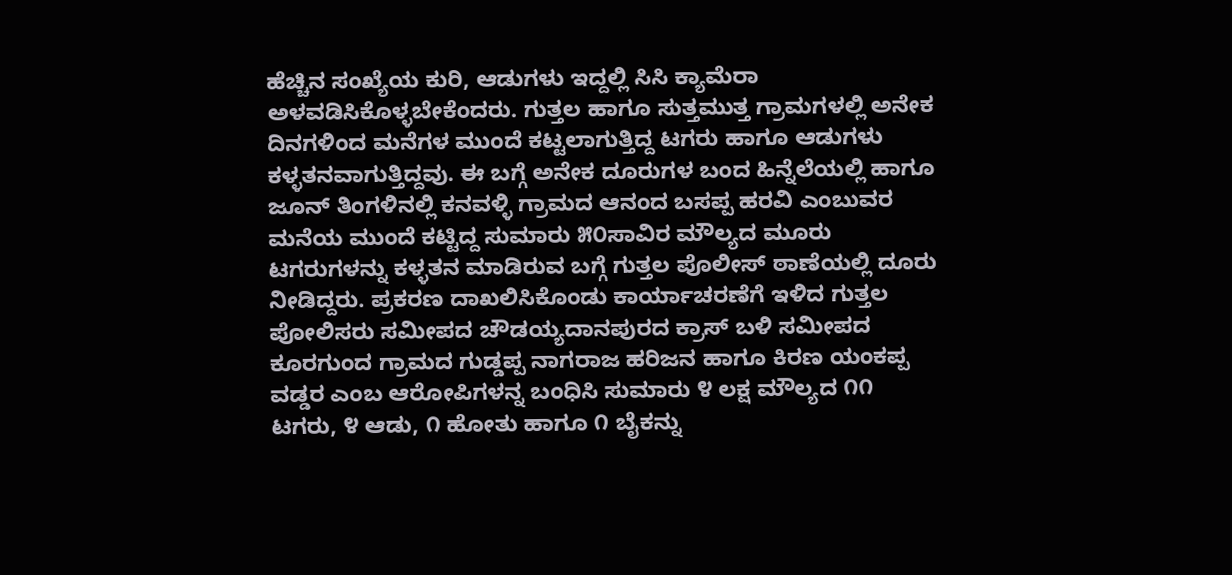ಹೆಚ್ಚಿನ ಸಂಖ್ಯೆಯ ಕುರಿ, ಆಡುಗಳು ಇದ್ದಲ್ಲಿ ಸಿಸಿ ಕ್ಯಾಮೆರಾ ಅಳವಡಿಸಿಕೊಳ್ಳಬೇಕೆಂದರು. ಗುತ್ತಲ ಹಾಗೂ ಸುತ್ತಮುತ್ತ ಗ್ರಾಮಗಳಲ್ಲಿ ಅನೇಕ ದಿನಗಳಿಂದ ಮನೆಗಳ ಮುಂದೆ ಕಟ್ಟಲಾಗುತ್ತಿದ್ದ ಟಗರು ಹಾಗೂ ಆಡುಗಳು ಕಳ್ಳತನವಾಗುತ್ತಿದ್ದವು. ಈ ಬಗ್ಗೆ ಅನೇಕ ದೂರುಗಳ ಬಂದ ಹಿನ್ನೆಲೆಯಲ್ಲಿ ಹಾಗೂ ಜೂನ್ ತಿಂಗಳಿನಲ್ಲಿ ಕನವಳ್ಳಿ ಗ್ರಾಮದ ಆನಂದ ಬಸಪ್ಪ ಹರವಿ ಎಂಬುವರ ಮನೆಯ ಮುಂದೆ ಕಟ್ಟಿದ್ದ ಸುಮಾರು ೫೦ಸಾವಿರ ಮೌಲ್ಯದ ಮೂರು ಟಗರುಗಳನ್ನು ಕಳ್ಳತನ ಮಾಡಿರುವ ಬಗ್ಗೆ ಗುತ್ತಲ ಪೊಲೀಸ್‌ ಠಾಣೆಯಲ್ಲಿ ದೂರು ನೀಡಿದ್ದರು. ಪ್ರಕರಣ ದಾಖಲಿಸಿಕೊಂಡು ಕಾರ್ಯಾಚರಣೆಗೆ ಇಳಿದ ಗುತ್ತಲ ಪೋಲಿಸರು ಸಮೀಪದ ಚೌಡಯ್ಯದಾನಪುರದ ಕ್ರಾಸ್ ಬಳಿ ಸಮೀಪದ ಕೂರಗುಂದ ಗ್ರಾಮದ ಗುಡ್ಡಪ್ಪ ನಾಗರಾಜ ಹರಿಜನ ಹಾಗೂ ಕಿರಣ ಯಂಕಪ್ಪ ವಡ್ಡರ ಎಂಬ ಆರೋಪಿಗಳನ್ನ ಬಂಧಿಸಿ ಸುಮಾರು ೪ ಲಕ್ಷ ಮೌಲ್ಯದ ೧೧ ಟಗರು, ೪ ಆಡು, ೧ ಹೋತು ಹಾಗೂ ೧ ಬೈಕನ್ನು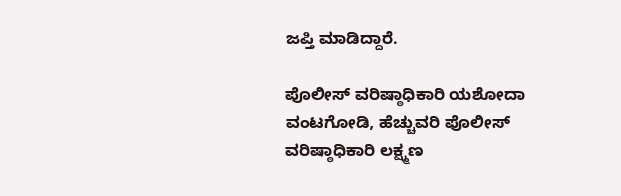ಜಪ್ತಿ ಮಾಡಿದ್ದಾರೆ.

ಪೊಲೀಸ್ ವರಿಷ್ಠಾಧಿಕಾರಿ ಯಶೋದಾ ವಂಟಗೋಡಿ, ಹೆಚ್ಚುವರಿ ಪೊಲೀಸ್‌ ವರಿಷ್ಠಾಧಿಕಾರಿ ಲಕ್ಷ್ಮಣ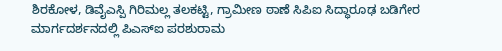ಶಿರಕೋಳ, ಡಿವೈಎಸ್ಪಿ ಗಿರಿಮಲ್ಲ ತಲಕಟ್ಟಿ, ಗ್ರಾಮೀಣ ಠಾಣೆ ಸಿಪಿಐ ಸಿದ್ಧಾರೂಢ ಬಡಿಗೇರ ಮಾರ್ಗದರ್ಶನದಲ್ಲಿ ಪಿಎಸ್‌ಐ ಪರಶುರಾಮ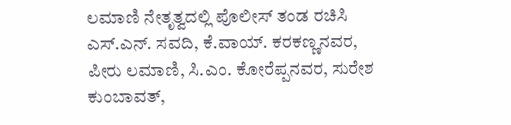ಲಮಾಣಿ ನೇತೃತ್ವದಲ್ಲಿ ಪೊಲೀಸ್‌ ತಂಡ ರಚಿಸಿ ಎಸ್.ಎನ್. ಸವದಿ, ಕೆ.ವಾಯ್. ಕರಕಣ್ಣನವರ, ಪೀರು ಲಮಾಣಿ, ಸಿ.ಎಂ. ಕೋರೆಪ್ಪನವರ, ಸುರೇಶ ಕುಂಬಾವತ್,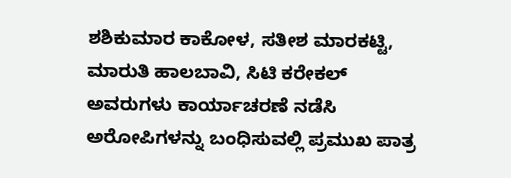ಶಶಿಕುಮಾರ ಕಾಕೋಳ, ಸತೀಶ ಮಾರಕಟ್ಟಿ, ಮಾರುತಿ ಹಾಲಬಾವಿ, ಸಿಟಿ ಕರೇಕಲ್ ಅವರುಗಳು ಕಾರ್ಯಾಚರಣೆ ನಡೆಸಿ ಅರೋಪಿಗಳನ್ನು ಬಂಧಿಸುವಲ್ಲಿ ಪ್ರಮುಖ ಪಾತ್ರ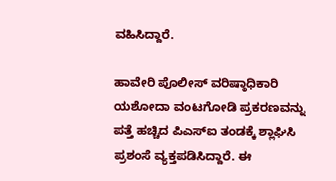ವಹಿಸಿದ್ದಾರೆ.

ಹಾವೇರಿ ಪೊಲೀಸ್ ವರಿಷ್ಠಾಧಿಕಾರಿ ಯಶೋದಾ ವಂಟಗೋಡಿ ಪ್ರಕರಣವನ್ನು ಪತ್ತೆ ಹಚ್ಚಿದ ಪಿಎಸ್‌ಐ ತಂಡಕ್ಕೆ ಶ್ಲಾಘಿಸಿ ಪ್ರಶಂಸೆ ವ್ಯಕ್ತಪಡಿಸಿದ್ದಾರೆ. ಈ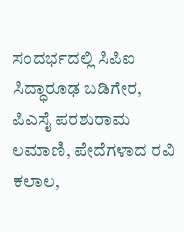ಸಂದರ್ಭದಲ್ಲಿ ಸಿಪಿಐ ಸಿದ್ಧಾರೂಢ ಬಡಿಗೇರ, ಪಿಎಸೈ ಪರಶುರಾಮ ಲಮಾಣಿ, ಪೇದೆಗಳಾದ ರವಿ ಕಲಾಲ,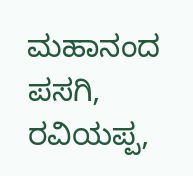ಮಹಾನಂದ ಪಸಗಿ, ರವಿಯಪ್ಪ,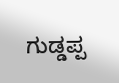ಗುಡ್ಡಪ್ಪ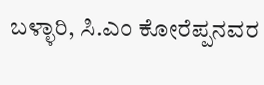ಬಳ್ಳಾರಿ, ಸಿ.ಎಂ ಕೋರೆಪ್ಪನವರ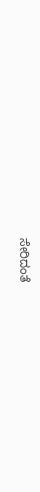ಸೇರಿದಂತೆ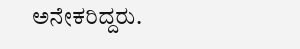ಅನೇಕರಿದ್ದರು.